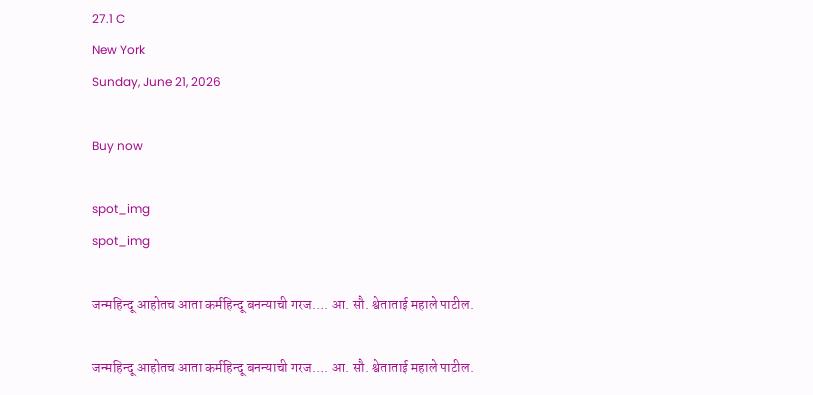27.1 C
New York
Sunday, June 21, 2026

Buy now

spot_img
spot_img

जन्महिन्दू आहोतच आता कर्महिन्दू बनन्याची गरज…. आ. सौ. श्वेताताई महाले पाटील.

जन्महिन्दू आहोतच आता कर्महिन्दू बनन्याची गरज…. आ. सौ. श्वेताताई महाले पाटील.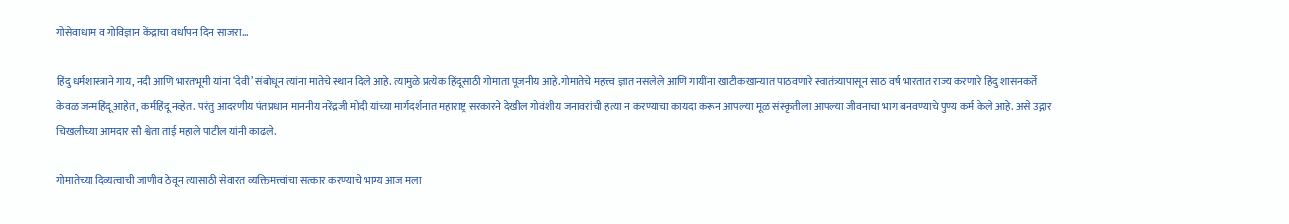गोसेवाधाम व गोविज्ञान केंद्राचा वर्धापन दिन साजरा…

हिंदु धर्मशास्त्राने गाय, नदी आणि भारतभूमी यांना ‘देवी’ संबोधून त्यांना मातेचे स्थान दिले आहे. त्यामुळे प्रत्येक हिंदूसाठी गोमाता पूजनीय आहे.गोमातेचे महत्त्व ज्ञात नसलेले आणि गायींना खाटीकखान्यात पाठवणारे स्वातंत्र्यापासून साठ वर्ष भारतात राज्य करणारे हिंदु शासनकर्ते केवळ जन्महिंदू आहेत, कर्महिंदू नव्हेत. परंतु आदरणीय पंतप्रधान माननीय नरेंद्रजी मोदी यांच्या मार्गदर्शनात महाराष्ट्र सरकारने देखील गोवंशीय जनावरांची हत्या न करण्याचा कायदा करून आपल्या मूळ संस्कृतीला आपल्या जीवनाचा भाग बनवण्याचे पुण्य कर्म केले आहे. असे उद्गार चिखलीच्या आमदार सौ श्वेता ताई महाले पाटील यांनी काढले.

गोमातेच्या दिव्यत्वाची जाणीव ठेवून त्यासाठी सेवारत व्यक्तिमत्त्वांचा सत्कार करण्याचे भाग्य आज मला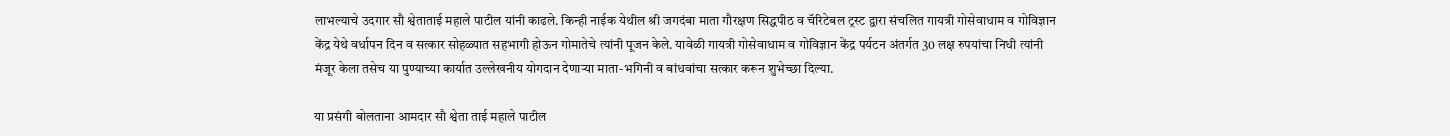लाभल्याचे उदगार सौ श्वेताताई महाले पाटील यांनी काढले. किन्ही नाईक येथील श्री जगदंबा माता गौरक्षण सिद्धपीठ व चॅरिटेबल ट्रस्ट द्वारा संचलित गायत्री गोसेवाधाम व गोविज्ञान केंद्र येथे वर्धापन दिन व सत्कार सोहळ्यात सहभागी होऊन गोमातेचे त्यांनी पूजन केले. यावेळी गायत्री गोसेवाधाम व गोविज्ञान केंद्र पर्यटन अंतर्गत 30 लक्ष रुपयांचा निधी त्यांनी मंजूर केला तसेच या पुण्याच्या कार्यात उल्लेखनीय योगदान देणार्‍या माता-भगिनी व बांधवांचा सत्कार करून शुभेच्छा दिल्या.

या प्रसंगी बोलताना आमदार सौ श्वेता ताई महाले पाटील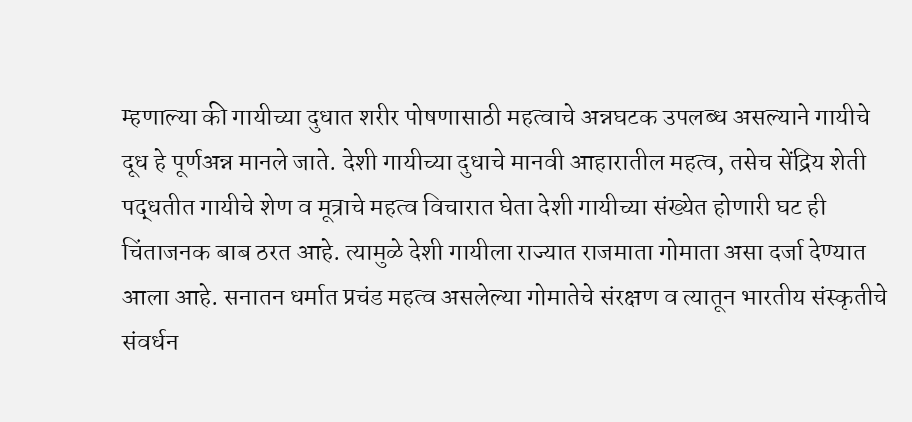म्हणाल्या की गायीच्या दुधात शरीर पोषणासाठी महत्वाचे अन्नघटक उपलब्ध असल्याने गायीचे दूध हे पूर्णअन्न मानले जाते. देशी गायीच्या दुधाचे मानवी आहारातील महत्व, तसेच सेंद्रिय शेती पद्धतीत गायीचे शेण व मूत्राचे महत्व विचारात घेता देशी गायीच्या संख्येत होणारी घट ही चिंताजनक बाब ठरत आहे. त्यामुळे देशी गायीला राज्यात राजमाता गोमाता असा दर्जा देण्यात आला आहे. सनातन धर्मात प्रचंड महत्व असलेल्या गोमातेचे संरक्षण व त्यातून भारतीय संस्कृतीचे संवर्धन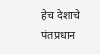हेच देशाचे पंतप्रधान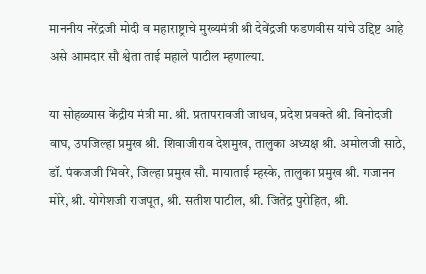माननीय नरेंद्रजी मोदी व महाराष्ट्राचे मुख्यमंत्री श्री देवेंद्रजी फडणवीस यांचे उद्दिष्ट आहे असे आमदार सौ श्वेता ताई महाले पाटील म्हणाल्या.

या सोहळ्यास केंद्रीय मंत्री मा. श्री. प्रतापरावजी जाधव, प्रदेश प्रवक्ते श्री. विनोदजी वाघ, उपजिल्हा प्रमुख श्री. शिवाजीराव देशमुख, तालुका अध्यक्ष श्री. अमोलजी साठे, डॉ. पंकजजी भिवरे, जिल्हा प्रमुख सौ. मायाताई म्हस्के, तालुका प्रमुख श्री. गजानन मोरे, श्री. योगेशजी राजपूत, श्री. सतीश पाटील, श्री. जितेंद्र पुरोहित, श्री.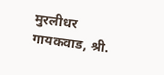मुरलीधर गायकवाड, श्री.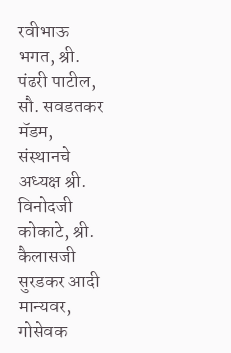रवीभाऊ भगत, श्री. पंढरी पाटील, सौ. सवडतकर मॅडम, संस्थानचे अध्यक्ष श्री. विनोदजी कोकाटे, श्री. कैलासजी सुरडकर आदी मान्यवर, गोसेवक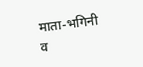माता-भगिनी व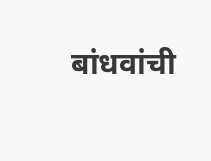बांधवांची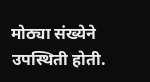मोठ्या संख्येने उपस्थिती होती.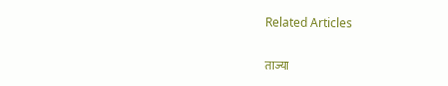Related Articles

ताज्या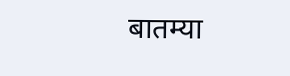बातम्या